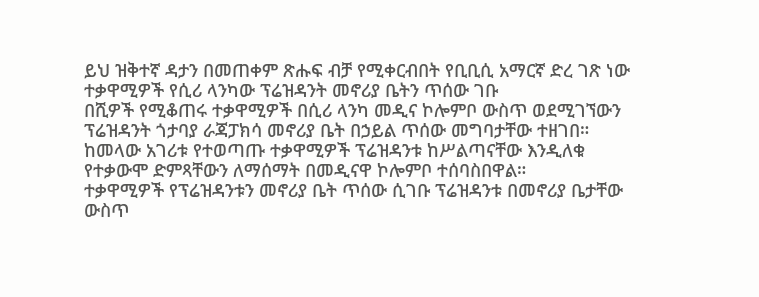ይህ ዝቅተኛ ዳታን በመጠቀም ጽሑፍ ብቻ የሚቀርብበት የቢቢሲ አማርኛ ድረ ገጽ ነው
ተቃዋሚዎች የሲሪ ላንካው ፕሬዝዳንት መኖሪያ ቤትን ጥሰው ገቡ
በሺዎች የሚቆጠሩ ተቃዋሚዎች በሲሪ ላንካ መዲና ኮሎምቦ ውስጥ ወደሚገኘውን ፕሬዝዳንት ጎታባያ ራጃፓክሳ መኖሪያ ቤት በኃይል ጥሰው መግባታቸው ተዘገበ።
ከመላው አገሪቱ የተወጣጡ ተቃዋሚዎች ፕሬዝዳንቱ ከሥልጣናቸው እንዲለቁ የተቃውሞ ድምጻቸውን ለማሰማት በመዲናዋ ኮሎምቦ ተሰባስበዋል።
ተቃዋሚዎች የፕሬዝዳንቱን መኖሪያ ቤት ጥሰው ሲገቡ ፕሬዝዳንቱ በመኖሪያ ቤታቸው ውስጥ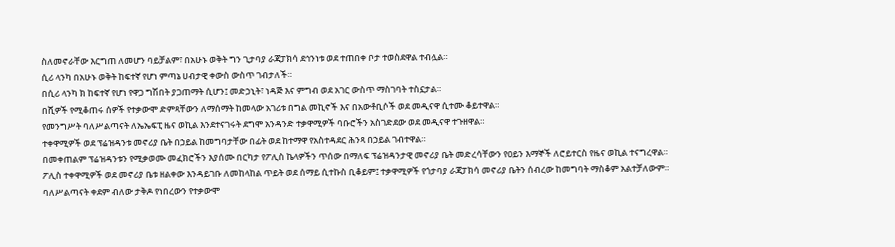ስለመኖራቸው እርግጠ ለመሆን ባይቻልም፣ በአሁኑ ወቅት ግን ጊታባያ ራጃፓክሳ ደኅንነቱ ወደ ተጠበቀ ቦታ ተወስደዋል ተብሏል።
ሲሪ ላንካ በአሁኑ ወቅት ከፍተኛ የሆነ ምጣኔ ሀብታዊ ቀውስ ውስጥ ገብታለች።
በሲሪ ላንካ ክ ከፍተኛ የሆነ የዋጋ ግሽበት ያጋጠማት ሲሆን፤ መድኃኒት፣ ነዳጅ እና ምግብ ወደ አገር ውስጥ ማስገባት ተስኗታል።
በሺዎች የሚቆጠሩ ሰዎች የተቃውሞ ድምጻቸውን ለማሰማት ከመላው አገሪቱ በግል መኪኖች እና በአውቶቢሶች ወደ መዲናዋ ሲተሙ ቆይተዋል።
የመንግሥት ባለሥልጣናት ለኤኤፍፒ ዜና ወኪል እንደተናገሩት ደግሞ አንዳንድ ተቃዋሚዎች ባቡሮችን አስገድደው ወደ መዲናዋ ተጉዘዋል።
ተቀዋሚዎች ወደ ፕሬዝዳንቱ መኖሪያ ቤት በኃይል ከመግባታቸው በፊት ወደ ከተማዋ የአስተዳደር ሕንጻ በኃይል ገብተዋል።
በመቀጠልም ፕሬዝዳንቱን የሚቃወሙ መፈክሮችን እያሰሙ በርካታ የፖሊስ ኬላዎችን ጥሰው በማለፍ ፕሬዝዳንታዊ መኖሪያ ቤት መድረሳቸውን የዐይን እማኞች ለሮይተርስ የዜና ወኪል ተናግረዋል።
ፖሊስ ተቀዋሚዎች ወደ መኖሪያ ቤቱ ዘልቀው እንዳይገቡ ለመከላከል ጥይት ወደ ሰማይ ሲተኩስ ቢቆይም፤ ተቃዋሚዎች የጎታባያ ራጃፓክሳ መኖሪያ ቤትን ሰብረው ከመግባት ማስቆም አልተቻለውም።
ባለሥልጣናት ቀደም ብለው ታቅዶ የነበረውን የተቃውሞ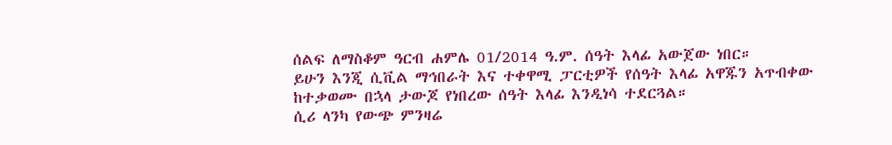ሰልፍ ለማስቆም ዓርብ ሐምሌ 01/2014 ዓ.ም. ሰዓት እላፊ አውጀው ነበር።
ይሁን እንጂ ሲቪል ማኅበራት እና ተቀዋሚ ፓርቲዎች የሰዓት እላፊ አዋጁን አጥብቀው ከተቃወሙ በኋላ ታውጆ የነበረው ሰዓት እላፊ እንዲነሳ ተደርጓል።
ሲሪ ላንካ የውጭ ምንዛሬ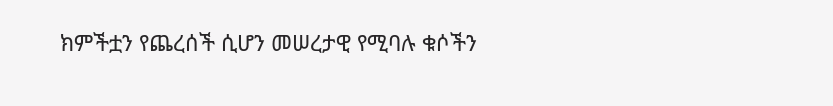ክምችቷን የጨረሰች ሲሆን መሠረታዊ የሚባሉ ቁሶችን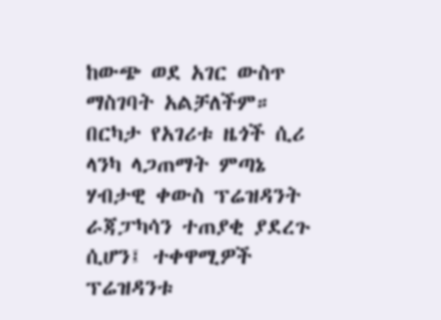ከውጭ ወደ አገር ውስጥ ማስገባት አልቻለችም።
በርካታ የአገሪቱ ዜጎች ሲሪ ላንካ ላጋጠማት ምጣኔ ሃብታዊ ቀውስ ፕሬዝዳንት ራጃፓካሳን ተጠያቂ ያደረጉ ሲሆን፤ ተቀዋሚዎች ፕሬዝዳንቱ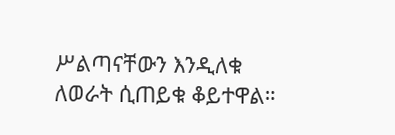ሥልጣናቸውን እንዲለቁ ለወራት ሲጠይቁ ቆይተዋል።